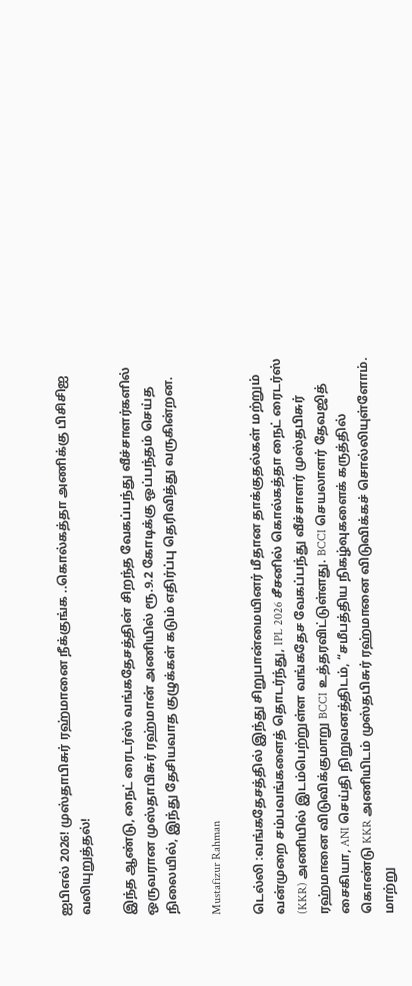ஐபிஎல் 2026! முஸ்தாபிசுர் ரஹ்மானை நீக்குங்க ..கொல்கத்தா அணிக்கு பிசிசிஐ வலியுறுத்தல்!

இந்த ஆண்டு, நைட் ரைடர்ஸ் வங்கதேசத்தின் சிறந்த வேகப்பந்து வீச்சாளர்களில் ஒருவரான முஸ்தாபிசுர் ரஹ்மான் அணியில் ரூ.9.2 கோடிக்கு ஒப்பந்தம் செய்த நிலையில், இந்து தேசியவாத குழுக்கள் கடும் எதிர்ப்பு தெரிவித்து வருகின்றன.

Mustafizur Rahman

டெல்லி :வங்கதேசத்தில் இந்து சிறுபான்மையினர் மீதான தாக்குதல்கள் மற்றும் வன்முறை சம்பவங்களைத் தொடர்ந்து, IPL 2026 சீசனில் கொல்கத்தா நைட் ரைடர்ஸ் (KKR) அணியில் இடம்பெற்றுள்ள வங்கதேச வேகப்பந்து வீச்சாளர் முஸ்தபிசுர் ரஹ்மானை விடுவிக்குமாறு BCCI உத்தரவிட்டுள்ளது. BCCI செயலாளர் தேவஜித் சைகியா, ANI செய்தி நிறுவனத்திடம், “சமீபத்திய நிகழ்வுகளைக் கருத்தில் கொண்டு KKR அணியிடம் முஸ்தபிசுர் ரஹ்மானை விடுவிக்கச் சொல்லியுள்ளோம். மாற்று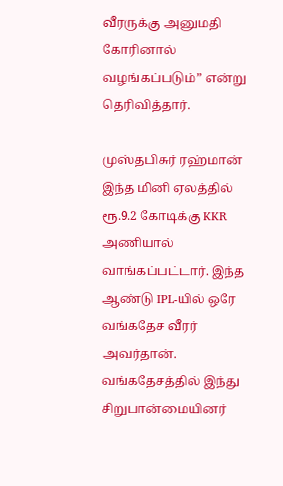வீரருக்கு அனுமதி கோரினால் வழங்கப்படும்” என்று தெரிவித்தார்.

முஸ்தபிசுர் ரஹ்மான் இந்த மினி ஏலத்தில் ரூ.9.2 கோடிக்கு KKR அணியால் வாங்கப்பட்டார். இந்த ஆண்டு IPL-யில் ஒரே வங்கதேச வீரர் அவர்தான். வங்கதேசத்தில் இந்து சிறுபான்மையினர்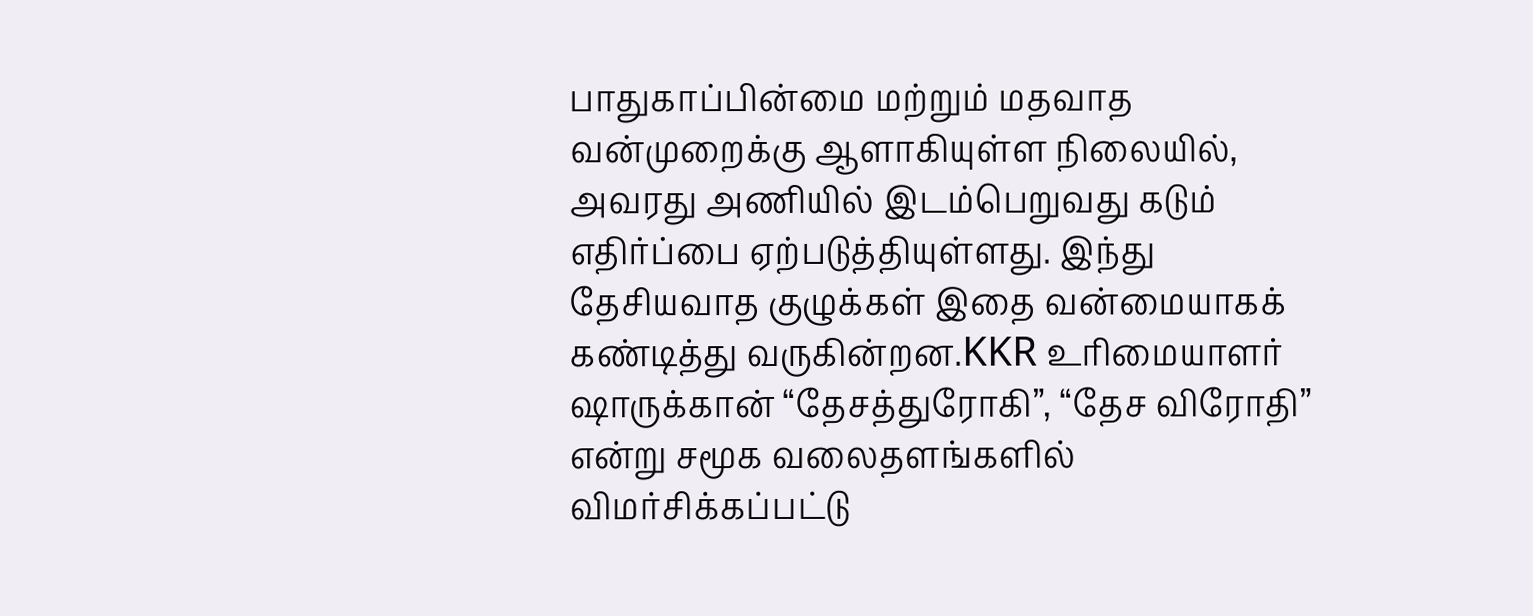பாதுகாப்பின்மை மற்றும் மதவாத வன்முறைக்கு ஆளாகியுள்ள நிலையில், அவரது அணியில் இடம்பெறுவது கடும் எதிர்ப்பை ஏற்படுத்தியுள்ளது. இந்து தேசியவாத குழுக்கள் இதை வன்மையாகக் கண்டித்து வருகின்றன.KKR உரிமையாளர் ஷாருக்கான் “தேசத்துரோகி”, “தேச விரோதி” என்று சமூக வலைதளங்களில் விமர்சிக்கப்பட்டு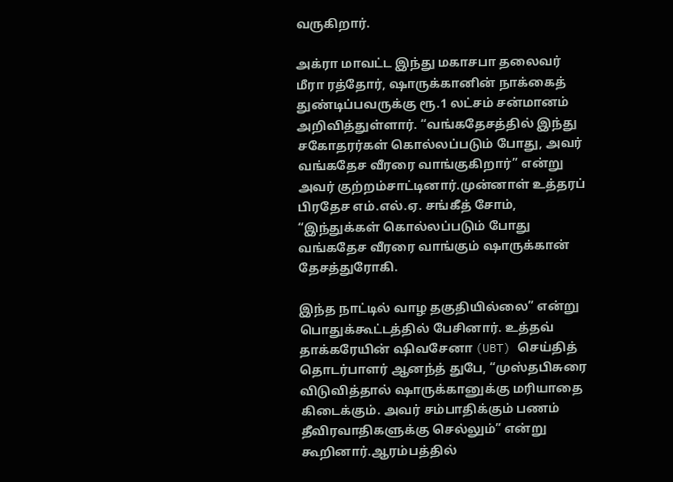வருகிறார்.

அக்ரா மாவட்ட இந்து மகாசபா தலைவர் மீரா ரத்தோர், ஷாருக்கானின் நாக்கைத் துண்டிப்பவருக்கு ரூ.1 லட்சம் சன்மானம் அறிவித்துள்ளார். “வங்கதேசத்தில் இந்து சகோதரர்கள் கொல்லப்படும் போது, அவர் வங்கதேச வீரரை வாங்குகிறார்” என்று அவர் குற்றம்சாட்டினார்.முன்னாள் உத்தரப் பிரதேச எம்.எல்.ஏ. சங்கீத் சோம், “இந்துக்கள் கொல்லப்படும் போது வங்கதேச வீரரை வாங்கும் ஷாருக்கான் தேசத்துரோகி.

இந்த நாட்டில் வாழ தகுதியில்லை” என்று பொதுக்கூட்டத்தில் பேசினார். உத்தவ் தாக்கரேயின் ஷிவசேனா (UBT) செய்தித் தொடர்பாளர் ஆனந்த் துபே, “முஸ்தபிசுரை விடுவித்தால் ஷாருக்கானுக்கு மரியாதை கிடைக்கும். அவர் சம்பாதிக்கும் பணம் தீவிரவாதிகளுக்கு செல்லும்” என்று கூறினார்.ஆரம்பத்தில்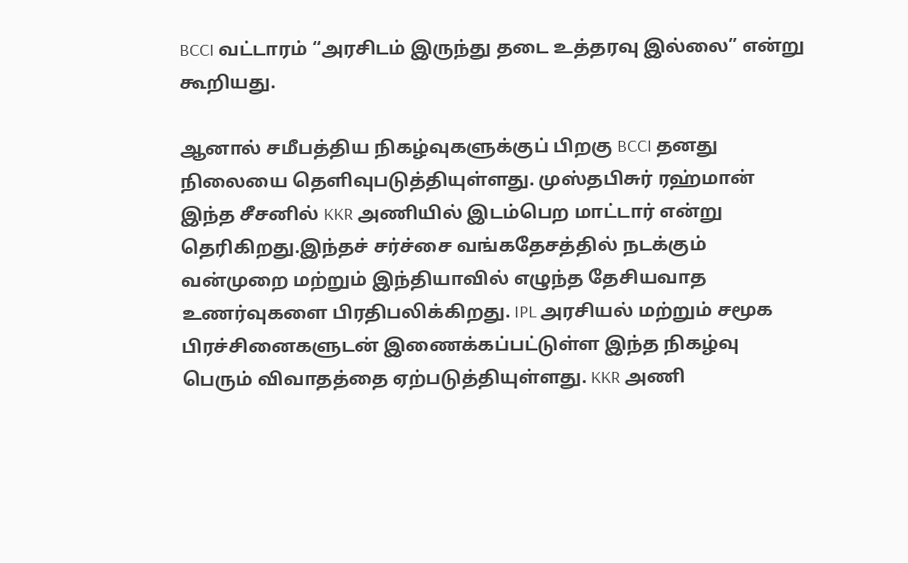BCCI வட்டாரம் “அரசிடம் இருந்து தடை உத்தரவு இல்லை” என்று கூறியது.

ஆனால் சமீபத்திய நிகழ்வுகளுக்குப் பிறகு BCCI தனது நிலையை தெளிவுபடுத்தியுள்ளது. முஸ்தபிசுர் ரஹ்மான் இந்த சீசனில் KKR அணியில் இடம்பெற மாட்டார் என்று தெரிகிறது.இந்தச் சர்ச்சை வங்கதேசத்தில் நடக்கும் வன்முறை மற்றும் இந்தியாவில் எழுந்த தேசியவாத உணர்வுகளை பிரதிபலிக்கிறது. IPL அரசியல் மற்றும் சமூக பிரச்சினைகளுடன் இணைக்கப்பட்டுள்ள இந்த நிகழ்வு பெரும் விவாதத்தை ஏற்படுத்தியுள்ளது. KKR அணி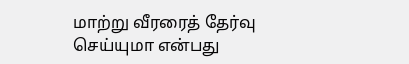மாற்று வீரரைத் தேர்வு செய்யுமா என்பது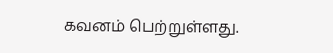கவனம் பெற்றுள்ளது.